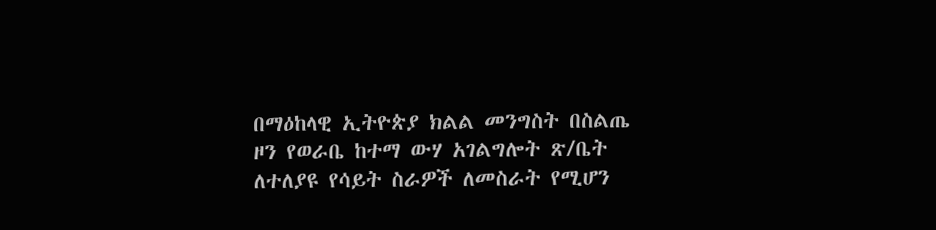በማዕከላዊ ኢትዮጵያ ክልል መንግስት በስልጤ ዞን የወራቤ ከተማ ውሃ አገልግሎት ጽ/ቤት ለተለያዩ የሳይት ስራዎች ለመስራት የሚሆን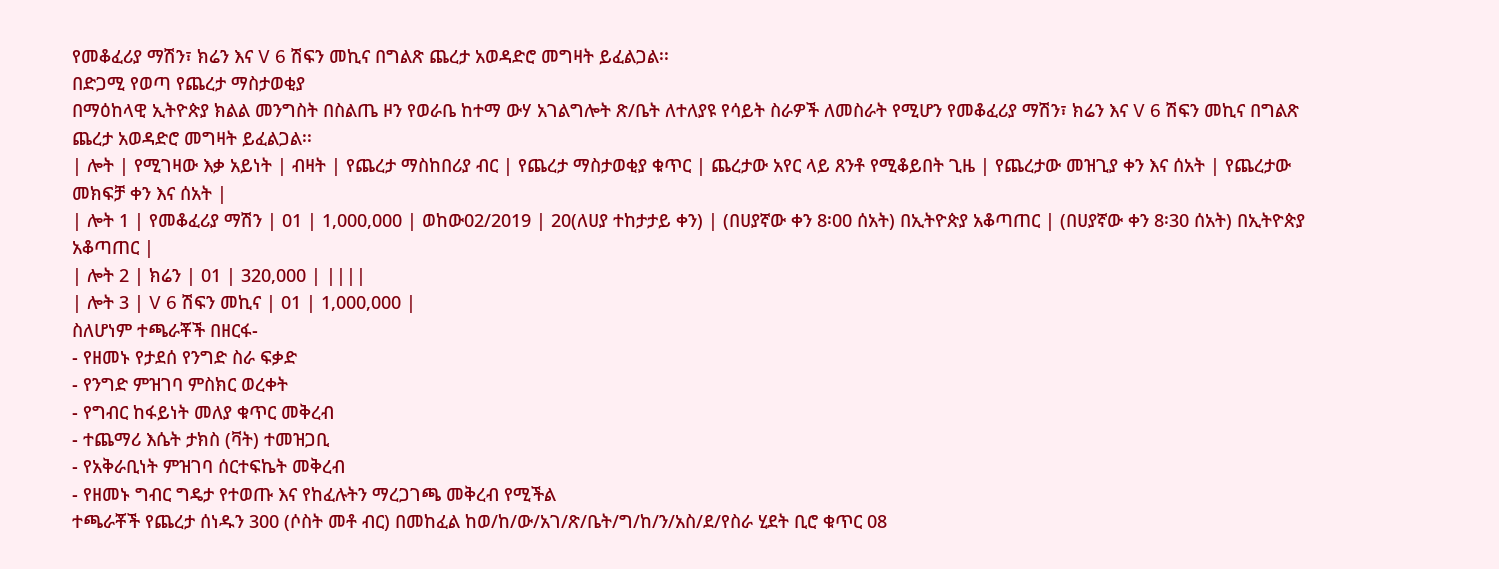የመቆፈሪያ ማሽን፣ ክሬን እና V 6 ሽፍን መኪና በግልጽ ጨረታ አወዳድሮ መግዛት ይፈልጋል፡፡
በድጋሚ የወጣ የጨረታ ማስታወቂያ
በማዕከላዊ ኢትዮጵያ ክልል መንግስት በስልጤ ዞን የወራቤ ከተማ ውሃ አገልግሎት ጽ/ቤት ለተለያዩ የሳይት ስራዎች ለመስራት የሚሆን የመቆፈሪያ ማሽን፣ ክሬን እና V 6 ሽፍን መኪና በግልጽ ጨረታ አወዳድሮ መግዛት ይፈልጋል፡፡
| ሎት | የሚገዛው እቃ አይነት | ብዛት | የጨረታ ማስከበሪያ ብር | የጨረታ ማስታወቂያ ቁጥር | ጨረታው አየር ላይ ጸንቶ የሚቆይበት ጊዜ | የጨረታው መዝጊያ ቀን እና ሰአት | የጨረታው መክፍቻ ቀን እና ሰአት |
| ሎት 1 | የመቆፈሪያ ማሽን | 01 | 1,000,000 | ወከው02/2019 | 20(ለሀያ ተከታታይ ቀን) | (በሀያኛው ቀን 8፡00 ሰአት) በኢትዮጵያ አቆጣጠር | (በሀያኛው ቀን 8፡30 ሰአት) በኢትዮጵያ አቆጣጠር |
| ሎት 2 | ክሬን | 01 | 320,000 | ||||
| ሎት 3 | V 6 ሽፍን መኪና | 01 | 1,000,000 |
ስለሆነም ተጫራቾች በዘርፋ-
- የዘመኑ የታደሰ የንግድ ስራ ፍቃድ
- የንግድ ምዝገባ ምስክር ወረቀት
- የግብር ከፋይነት መለያ ቁጥር መቅረብ
- ተጨማሪ እሴት ታክስ (ቫት) ተመዝጋቢ
- የአቅራቢነት ምዝገባ ሰርተፍኬት መቅረብ
- የዘመኑ ግብር ግዴታ የተወጡ እና የከፈሉትን ማረጋገጫ መቅረብ የሚችል
ተጫራቾች የጨረታ ሰነዱን 300 (ሶስት መቶ ብር) በመከፈል ከወ/ከ/ው/አገ/ጽ/ቤት/ግ/ከ/ን/አስ/ደ/የስራ ሂደት ቢሮ ቁጥር 08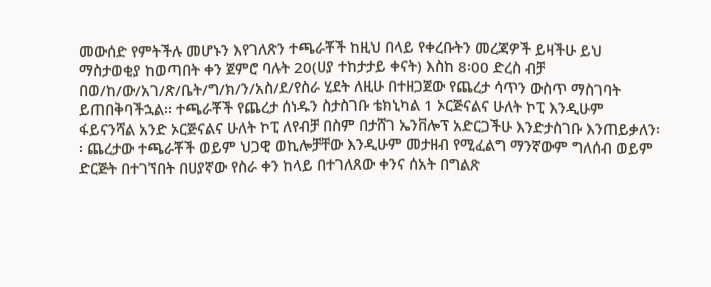መውሰድ የምትችሉ መሆኑን እየገለጽን ተጫራቾች ከዚህ በላይ የቀረቡትን መረጃዎች ይዛችሁ ይህ ማስታወቂያ ከወጣበት ቀን ጀምሮ ባሉት 20(ሀያ ተከታታይ ቀናት) እስከ 8፡00 ድረስ ብቻ በወ/ከ/ው/አገ/ጽ/ቤት/ግ/ክ/ን/አስ/ደ/የስራ ሂደት ለዚሁ በተዘጋጀው የጨረታ ሳጥን ውስጥ ማስገባት ይጠበቅባችኋል፡፡ ተጫራቾች የጨረታ ሰነዱን ስታስገቡ ቴክኒካል 1 ኦርጅናልና ሁለት ኮፒ እንዲሁም ፋይናንሻል አንድ ኦርጅናልና ሁለት ኮፒ ለየብቻ በስም በታሸገ ኤንቨሎፕ አድርጋችሁ እንድታስገቡ እንጠይቃለን፡፡ ጨረታው ተጫራቾች ወይም ህጋዊ ወኪሎቻቸው እንዲሁም መታዘብ የሚፈልግ ማንኛውም ግለሰብ ወይም ድርጅት በተገኘበት በሀያኛው የስራ ቀን ከላይ በተገለጸው ቀንና ሰአት በግልጽ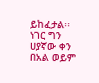ይከፈታል፡፡
ነገር ግን ሀያኛው ቀን በአል ወይም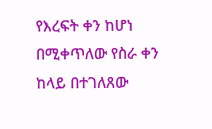የእረፍት ቀን ከሆነ በሚቀጥለው የስራ ቀን ከላይ በተገለጸው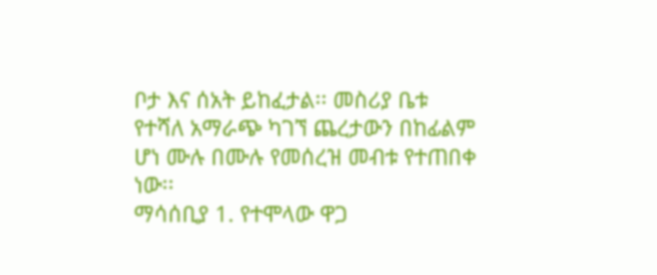ቦታ እና ሰአት ይከፈታል፡፡ መስሪያ ቤቱ የተሻለ አማራጭ ካገኘ ጨረታውን በከፊልም ሆነ ሙሉ በሙሉ የመሰረዝ መብቱ የተጠበቀ ነው፡፡
ማሳሰቢያ 1. የተሞላው ዋጋ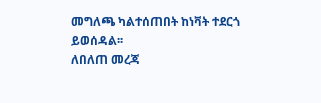መግለጫ ካልተሰጠበት ከነቫት ተደርጎ ይወሰዳል፡፡
ለበለጠ መረጃ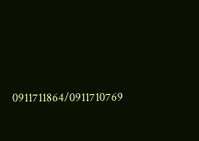0911711864/0911710769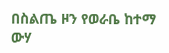በስልጤ ዞን የወራቤ ከተማ ውሃ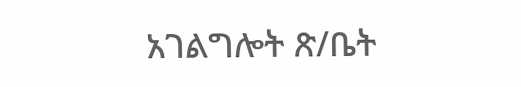አገልግሎት ጽ/ቤት